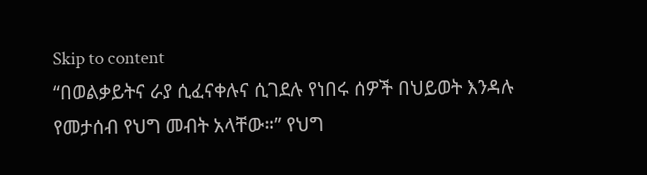Skip to content
“በወልቃይትና ራያ ሲፈናቀሉና ሲገደሉ የነበሩ ሰዎች በህይወት እንዳሉ የመታሰብ የህግ መብት አላቸው።” የህግ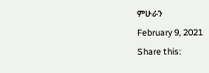ምሁራን
February 9, 2021
Share this: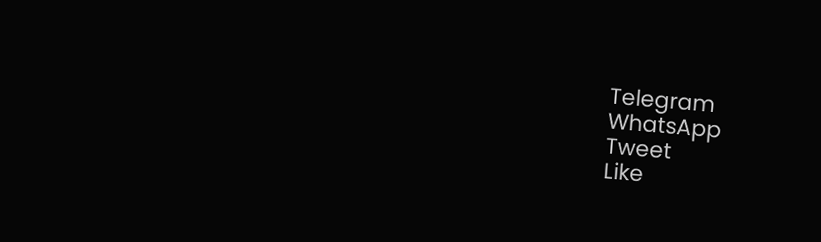Telegram
WhatsApp
Tweet
Like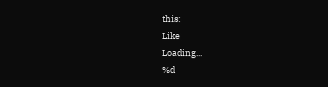this:
Like
Loading...
%d